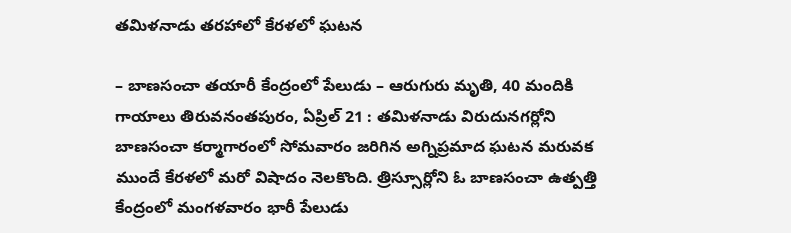తమిళనాడు తరహాలో కేరళలో ఘటన

– బాణసంచా తయారీ కేంద్రంలో పేలుడు – ఆరుగురు మృతి, 40 మందికి గాయాలు తిరువనంతపురం, ఏప్రిల్ 21 : తమిళనాడు విరుదునగర్లోని బాణసంచా కర్మాగారంలో సోమవారం జరిగిన అగ్నిప్రమాద ఘటన మరువక ముందే కేరళలో మరో విషాదం నెలకొంది. త్రిస్సూర్లోని ఓ బాణసంచా ఉత్పత్తి కేంద్రంలో మంగళవారం భారీ పేలుడు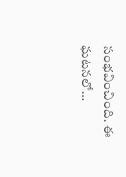సంభవించింది. ఈ ఘటనలో…